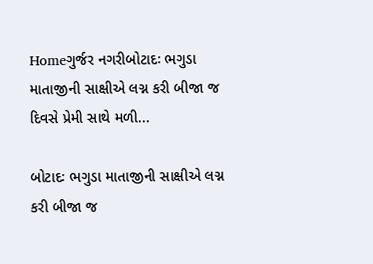Homeગુર્જર નગરીબોટાદઃ ભગુડા માતાજીની સાક્ષીએ લગ્ન કરી બીજા જ દિવસે પ્રેમી સાથે મળી...

બોટાદઃ ભગુડા માતાજીની સાક્ષીએ લગ્ન કરી બીજા જ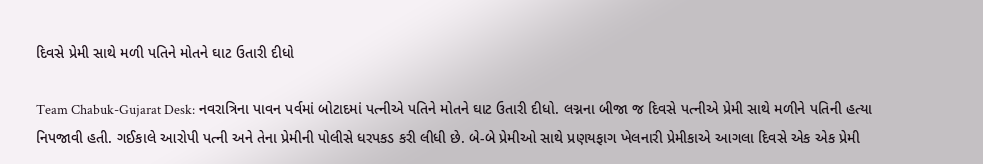દિવસે પ્રેમી સાથે મળી પતિને મોતને ઘાટ ઉતારી દીધો

Team Chabuk-Gujarat Desk: નવરાત્રિના પાવન પર્વમાં બોટાદમાં પત્નીએ પતિને મોતને ઘાટ ઉતારી દીધો. લગ્નના બીજા જ દિવસે પત્નીએ પ્રેમી સાથે મળીને પતિની હત્યા નિપજાવી હતી. ગઈકાલે આરોપી પત્ની અને તેના પ્રેમીની પોલીસે ધરપકડ કરી લીધી છે. બે-બે પ્રેમીઓ સાથે પ્રણયફાગ ખેલનારી પ્રેમીકાએ આગલા દિવસે એક એક પ્રેમી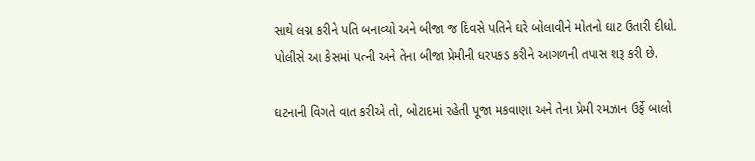સાથે લગ્ન કરીને પતિ બનાવ્યો અને બીજા જ દિવસે પતિને ઘરે બોલાવીને મોતનો ઘાટ ઉતારી દીધો. પોલીસે આ કેસમાં પત્ની અને તેના બીજા પ્રેમીની ધરપકડ કરીને આગળની તપાસ શરૂ કરી છે.

ઘટનાની વિગતે વાત કરીએ તો, બોટાદમાં રહેતી પૂજા મકવાણા અને તેના પ્રેમી રમઝાન ઉર્ફે બાલો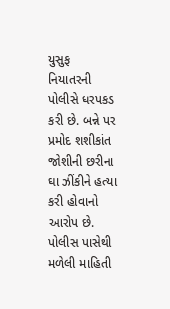યુસુફ નિયાતરની પોલીસે ધરપકડ કરી છે. બન્ને પર પ્રમોદ શશીકાંત જોશીની છરીના ઘા ઝીંકીને હત્યા કરી હોવાનો આરોપ છે. પોલીસ પાસેથી મળેલી માહિતી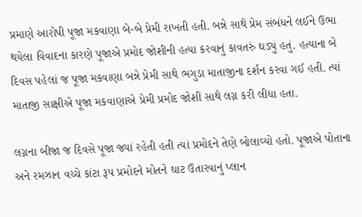પ્રમાણે આરોપી પૂજા મકવાણા બે-બે પ્રેમી રાખતી હતી. બન્ને સાથે પ્રેમ સંબંધને લઈને ઉભા થયેલા વિવાદના કારણે પૂજાએ પ્રમોદ જોશીની હત્યા કરવાનું કાવતરું ઘડ્યું હતું. હત્યાના બે દિવસ પહેલાં જ પૂજા મકવાણા બન્ને પ્રેમી સાથે ભગુડા માતાજીના દર્શન કરવા ગઈ હતી. ત્યાં માતાજી સાક્ષીએ પૂજા મકવાણાએ પ્રેમી પ્રમોદ જોશી સાથે લગ્ન કરી લીધા હતા.

લગ્નના બીજા જ દિવસે પૂજા જ્યાં રહેતી હતી ત્યાં પ્રમોદને તેણે બોલાવ્યો હતો. પૂજાએ પોતાના અને રમઝાન વચ્ચે કાંટા રૂપ પ્રમોદને મોતને ઘાટ ઉતારવાનું પ્લાન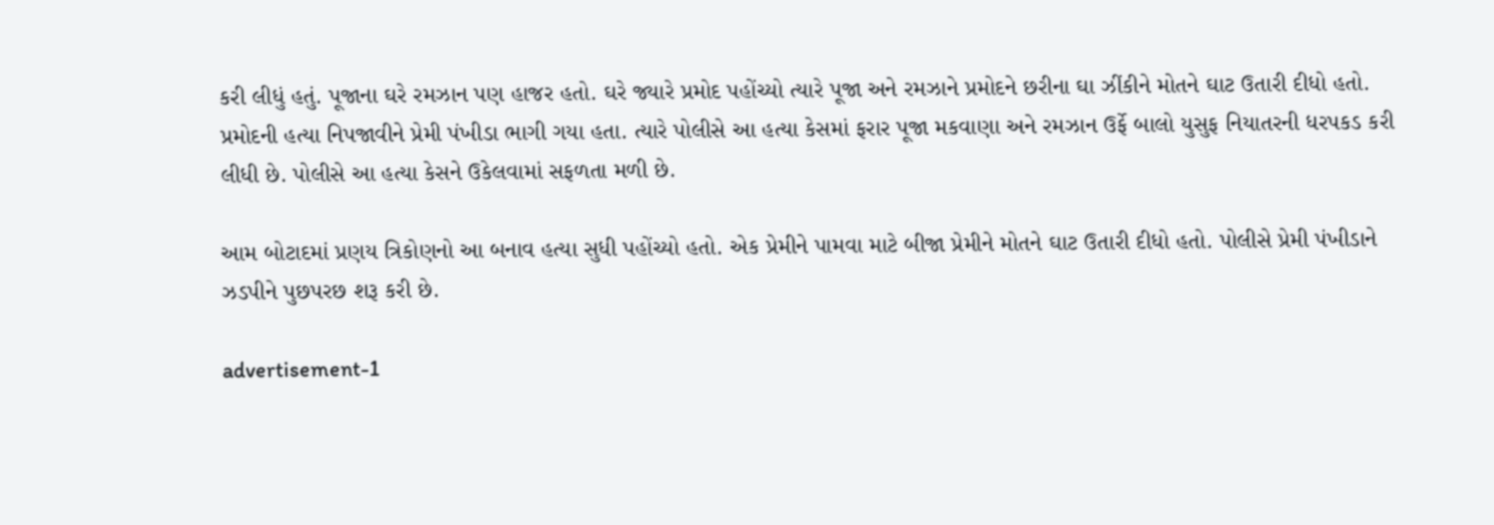કરી લીધું હતું. પૂજાના ઘરે રમઝાન પણ હાજર હતો. ઘરે જ્યારે પ્રમોદ પહોંચ્યો ત્યારે પૂજા અને રમઝાને પ્રમોદને છરીના ઘા ઝીંકીને મોતને ઘાટ ઉતારી દીધો હતો. પ્રમોદની હત્યા નિપજાવીને પ્રેમી પંખીડા ભાગી ગયા હતા. ત્યારે પોલીસે આ હત્યા કેસમાં ફરાર પૂજા મકવાણા અને રમઝાન ઉર્ફે બાલો યુસુફ નિયાતરની ધરપકડ કરી લીધી છે. પોલીસે આ હત્યા કેસને ઉકેલવામાં સફળતા મળી છે.

આમ બોટાદમાં પ્રણય ત્રિકોણનો આ બનાવ હત્યા સુધી પહોંચ્યો હતો. એક પ્રેમીને પામવા માટે બીજા પ્રેમીને મોતને ઘાટ ઉતારી દીધો હતો. પોલીસે પ્રેમી પંખીડાને ઝડપીને પુછપરછ શરૂ કરી છે.

advertisement-1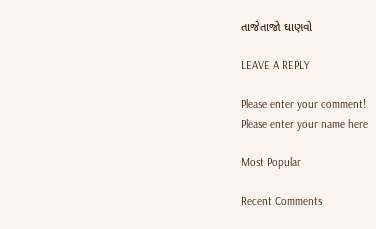તાજેતાજો ઘાણવો

LEAVE A REPLY

Please enter your comment!
Please enter your name here

Most Popular

Recent Comments